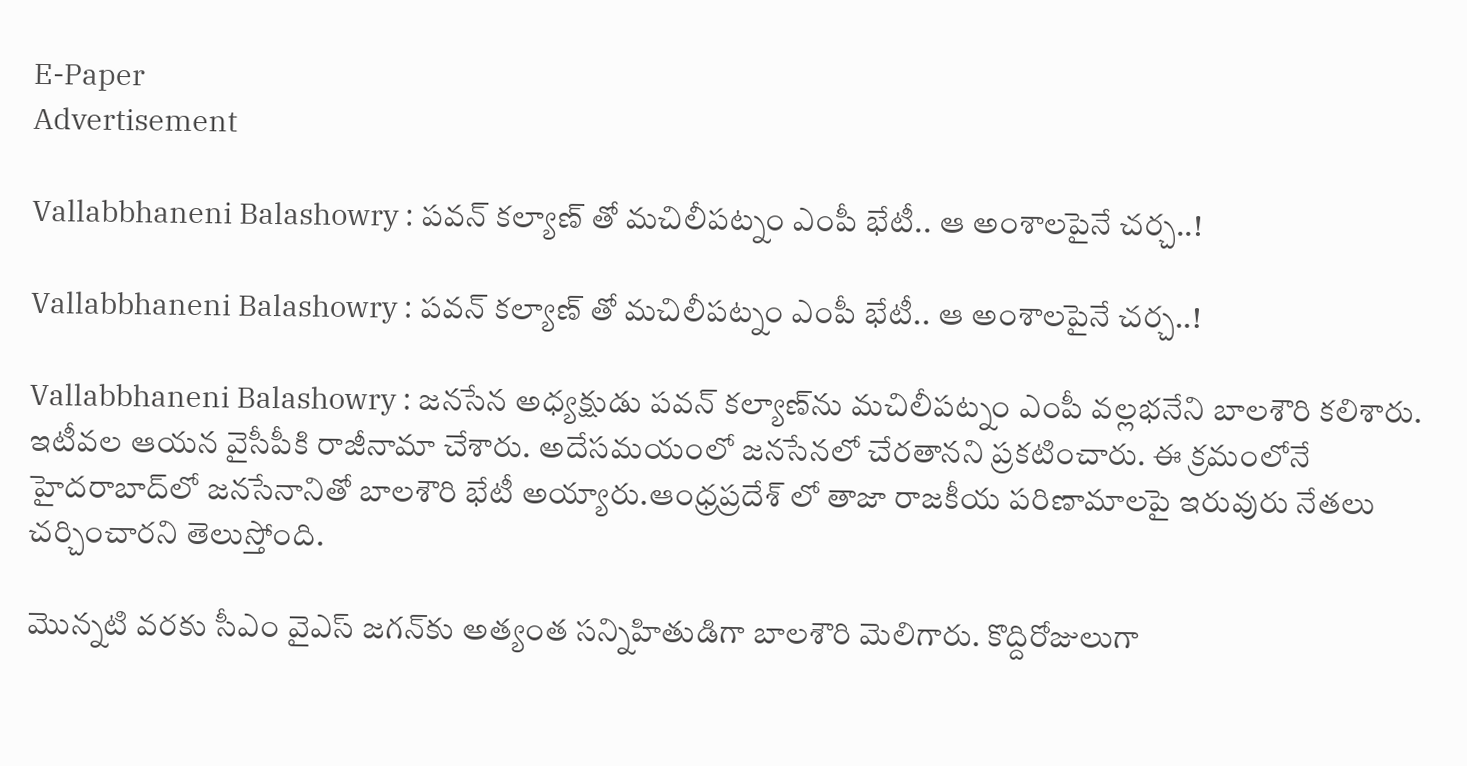E-Paper
Advertisement

Vallabbhaneni Balashowry : పవన్ కల్యాణ్ తో మచిలీపట్నం ఎంపీ భేటీ.. ఆ అంశాలపైనే చర్చ..!

Vallabbhaneni Balashowry : పవన్ కల్యాణ్ తో మచిలీపట్నం ఎంపీ భేటీ.. ఆ అంశాలపైనే చర్చ..!

Vallabbhaneni Balashowry : జనసేన అధ్యక్షుడు పవన్‌ కల్యాణ్‌ను మచిలీపట్నం ఎంపీ వల్లభనేని బాలశౌరి కలిశారు. ఇటీవల ఆయన వైసీపీకి రాజీనామా చేశారు. అదేసమయంలో జనసేనలో చేరతానని ప్రకటించారు. ఈ క్రమంలోనే హైదరాబాద్‌లో జనసేనానితో బాలశౌరి భేటీ అయ్యారు.ఆంధ్రప్రదేశ్ లో తాజా రాజకీయ పరిణామాలపై ఇరువురు నేతలు చర్చించారని తెలుస్తోంది.

మొన్నటి వరకు సీఎం వైఎస్ జగన్‌కు అత్యంత సన్నిహితుడిగా బాలశౌరి మెలిగారు. కొద్దిరోజులుగా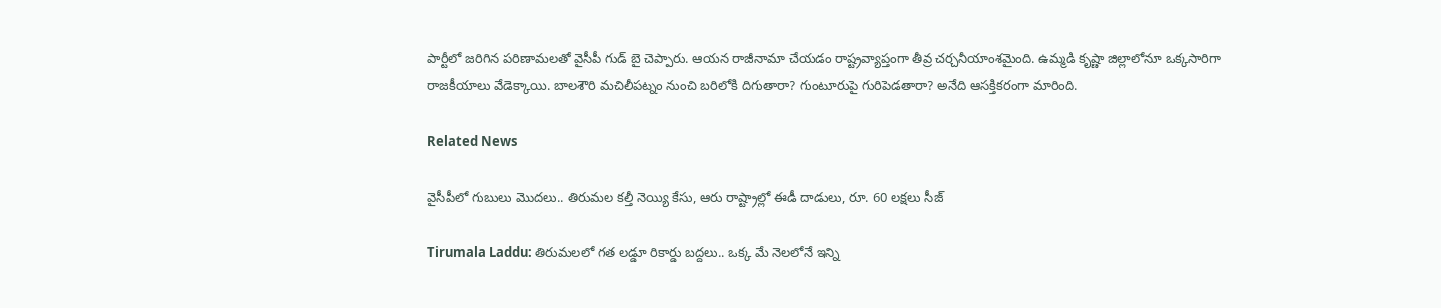పార్టీలో జరిగిన పరిణామలతో వైసీపీ గుడ్ బై చెప్పారు. ఆయన రాజీనామా చేయడం రాష్ట్రవ్యాప్తంగా తీవ్ర చర్చనీయాంశమైంది. ఉమ్మడి కృష్ణా జిల్లాలోనూ ఒక్కసారిగా రాజకీయాలు వేడెక్కాయి. బాలశౌరి మచిలీపట్నం నుంచి బరిలోకి దిగుతారా? గుంటూరుపై గురిపెడతారా? అనేది ఆసక్తికరంగా మారింది.

Related News

వైసీపీలో గుబులు మొదలు.. తిరుమల కల్తీ నెయ్యి కేసు, ఆరు రాష్ట్రాల్లో ఈడీ దాడులు, రూ. 60 లక్షలు సీజ్

Tirumala Laddu: తిరుమలలో గత లడ్డూ రికార్డు బద్దలు.. ఒక్క మే నెలలోనే ఇన్ని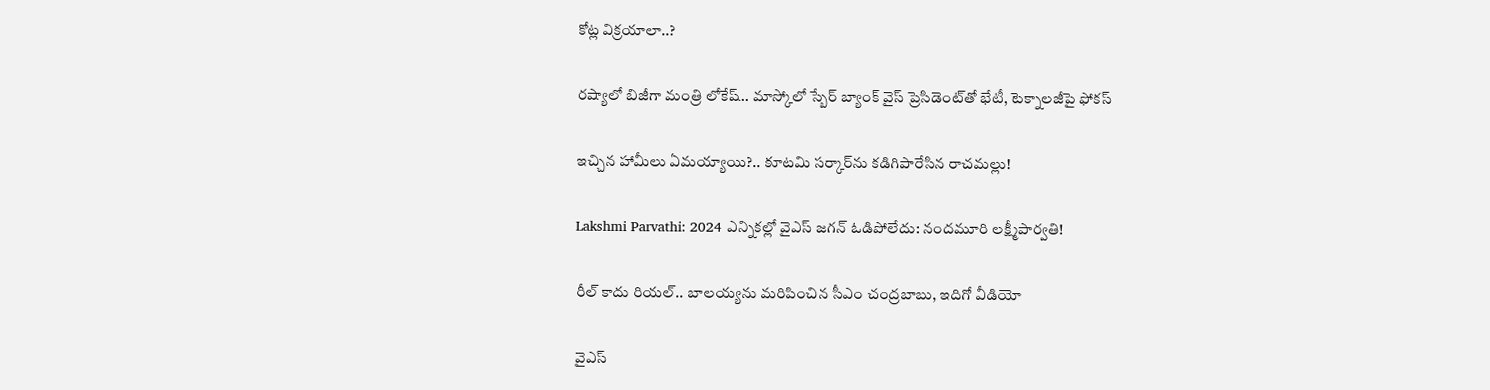కోట్ల విక్రయాలా..?

రష్యాలో బిజీగా మంత్రి లోకేష్.. మాస్కోలో స్బేర్‌ బ్యాంక్ వైస్ ప్రెసిడెంట్‌తో భేటీ, టెక్నాలజీపై ఫోకస్

ఇచ్చిన హామీలు ఏమయ్యాయి?.. కూటమి సర్కార్‌ను కడిగిపారేసిన రాచమల్లు!

Lakshmi Parvathi: 2024 ఎన్నికల్లో వైఎస్ జగన్ ఓడిపోలేదు: నందమూరి లక్ష్మీపార్వతి!

రీల్ కాదు రియల్.. బాలయ్యను మరిపించిన సీఎం చంద్రబాబు, ఇదిగో వీడియో

వైఎస్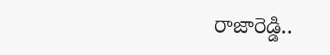రాజారెడ్డి..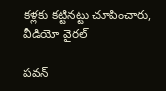కళ్లకు కట్టినట్టు చూపించారు, వీడియో వైరల్

పవన్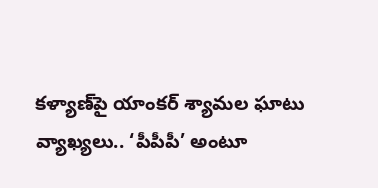కళ్యాణ్‌పై యాంకర్ శ్యామల ఘాటు వ్యాఖ్యలు.. ‘పీపీపీ’ అంటూ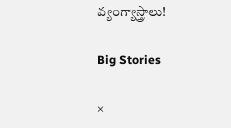వ్యంగ్యాస్త్రాలు!

Big Stories

×